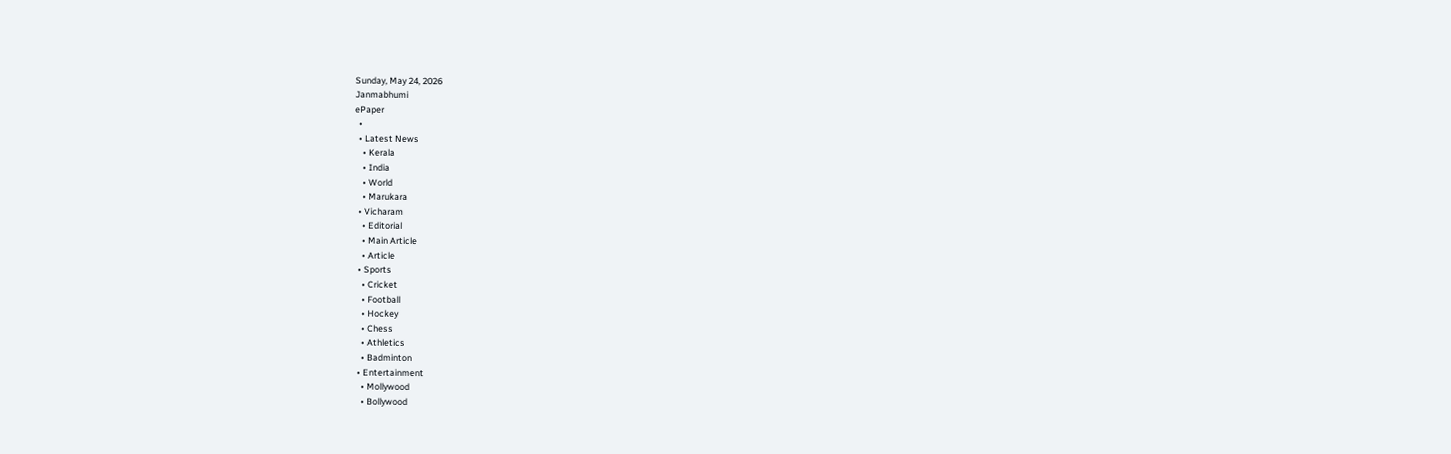Sunday, May 24, 2026
Janmabhumi
ePaper
  •
  • Latest News
    • Kerala
    • India
    • World
    • Marukara
  • Vicharam
    • Editorial
    • Main Article
    • Article
  • Sports
    • Cricket
    • Football
    • Hockey
    • Chess
    • Athletics
    • Badminton
  • Entertainment
    • Mollywood
    • Bollywood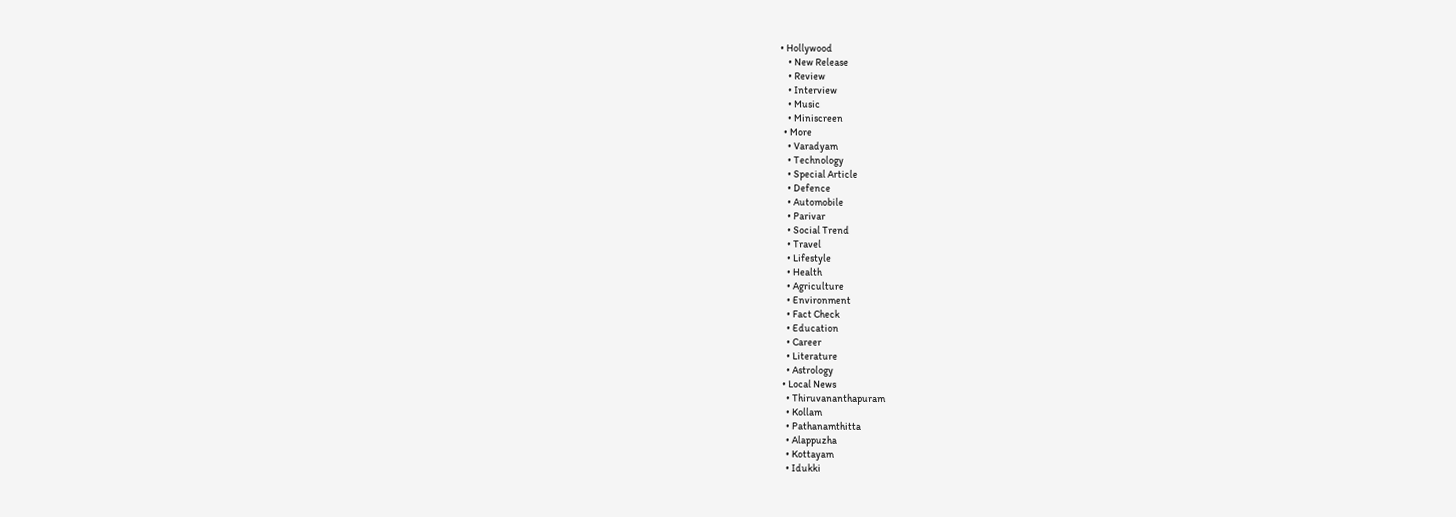• Hollywood
    • New Release
    • Review
    • Interview
    • Music
    • Miniscreen
  • More
    • Varadyam
    • Technology
    • Special Article
    • Defence
    • Automobile
    • Parivar
    • Social Trend
    • Travel
    • Lifestyle
    • Health
    • Agriculture
    • Environment
    • Fact Check
    • Education
    • Career
    • Literature
    • Astrology
  • Local News
    • Thiruvananthapuram
    • Kollam
    • Pathanamthitta
    • Alappuzha
    • Kottayam
    • Idukki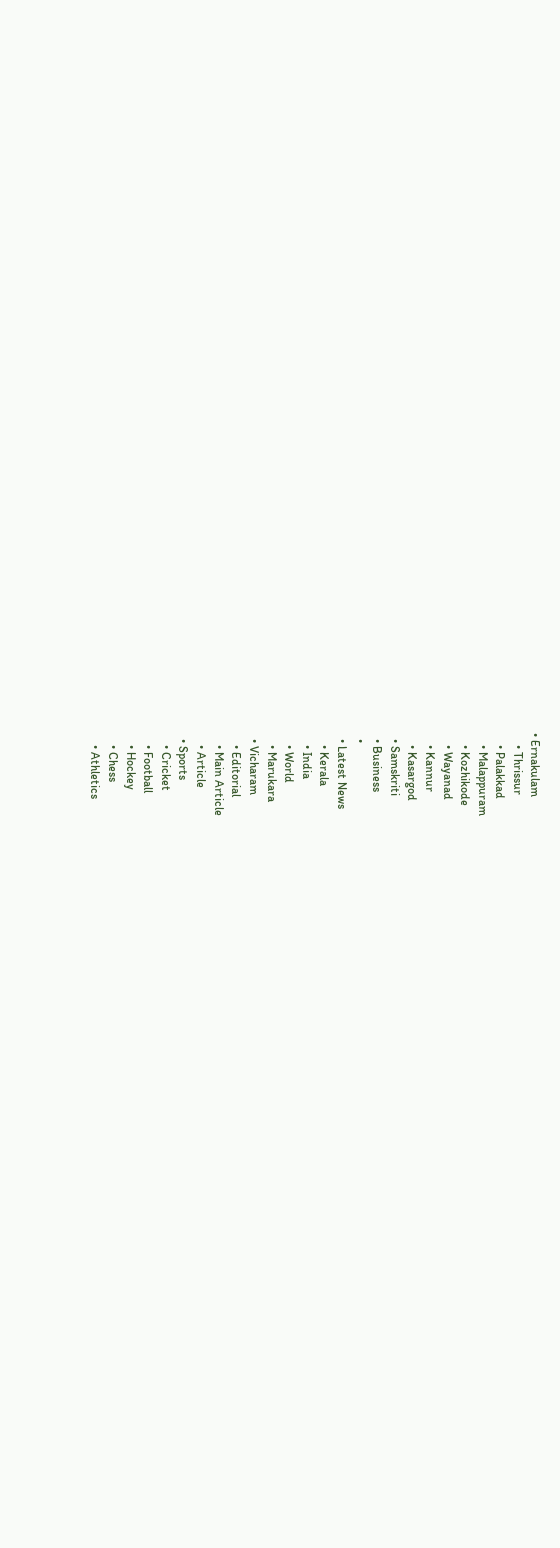• Ernakulam
    • Thrissur
    • Palakkad
    • Malappuram
    • Kozhikode
    • Wayanad
    • Kannur
    • Kasargod
  • Samskriti
  • Business
  •
  • Latest News
    • Kerala
    • India
    • World
    • Marukara
  • Vicharam
    • Editorial
    • Main Article
    • Article
  • Sports
    • Cricket
    • Football
    • Hockey
    • Chess
    • Athletics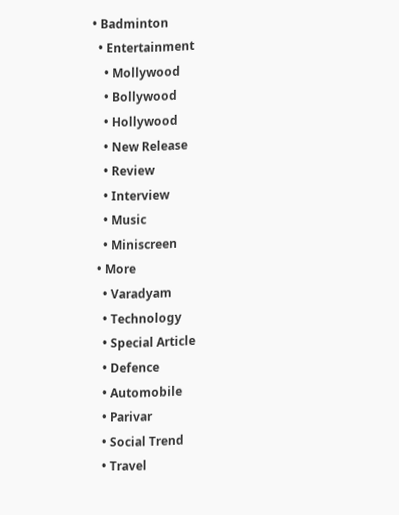• Badminton
  • Entertainment
    • Mollywood
    • Bollywood
    • Hollywood
    • New Release
    • Review
    • Interview
    • Music
    • Miniscreen
  • More
    • Varadyam
    • Technology
    • Special Article
    • Defence
    • Automobile
    • Parivar
    • Social Trend
    • Travel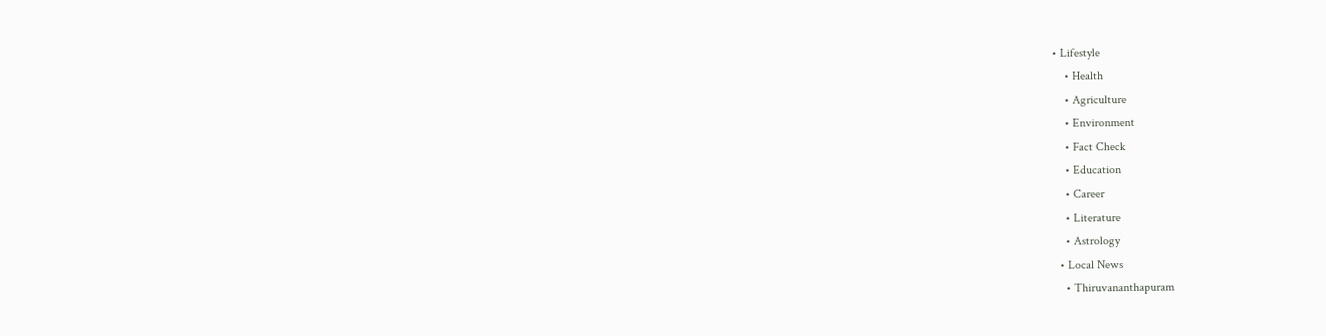• Lifestyle
    • Health
    • Agriculture
    • Environment
    • Fact Check
    • Education
    • Career
    • Literature
    • Astrology
  • Local News
    • Thiruvananthapuram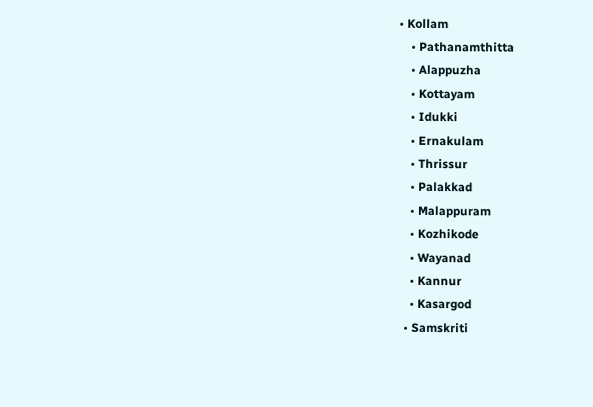• Kollam
    • Pathanamthitta
    • Alappuzha
    • Kottayam
    • Idukki
    • Ernakulam
    • Thrissur
    • Palakkad
    • Malappuram
    • Kozhikode
    • Wayanad
    • Kannur
    • Kasargod
  • Samskriti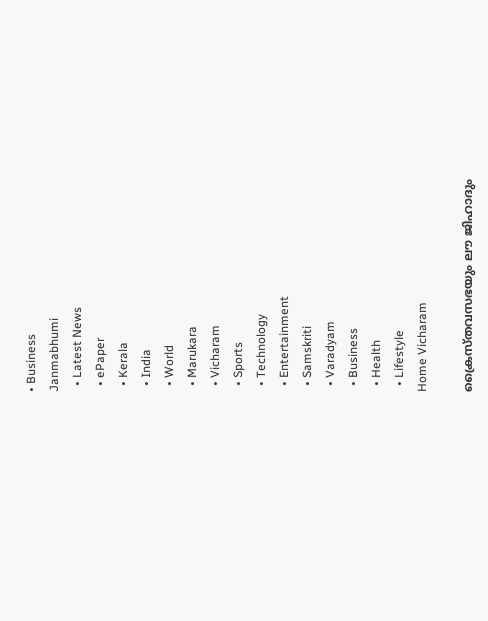• Business
Janmabhumi
  • Latest News
  • ePaper
  • Kerala
  • India
  • World
  • Marukara
  • Vicharam
  • Sports
  • Technology
  • Entertainment
  • Samskriti
  • Varadyam
  • Business
  • Health
  • Lifestyle
Home Vicharam

ക്രൈസ്തവസഭയും ലൗ ജിഹാദും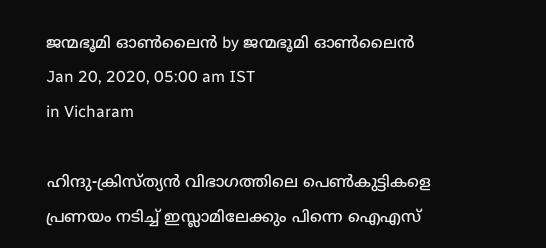ജന്മഭൂമി ഓണ്‍ലൈന്‍ by ജന്മഭൂമി ഓണ്‍ലൈന്‍
Jan 20, 2020, 05:00 am IST
in Vicharam

ഹിന്ദു-ക്രിസ്ത്യന്‍ വിഭാഗത്തിലെ പെണ്‍കുട്ടികളെ പ്രണയം നടിച്ച് ഇസ്ലാമിലേക്കും പിന്നെ ഐഎസ്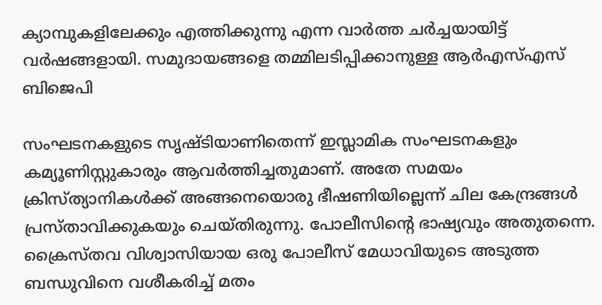ക്യാമ്പുകളിലേക്കും എത്തിക്കുന്നു എന്ന വാര്‍ത്ത ചര്‍ച്ചയായിട്ട് വര്‍ഷങ്ങളായി. സമുദായങ്ങളെ തമ്മിലടിപ്പിക്കാനുള്ള ആര്‍എസ്എസ് ബിജെപി

സംഘടനകളുടെ സൃഷ്ടിയാണിതെന്ന് ഇസ്ലാമിക സംഘടനകളും കമ്യൂണിസ്റ്റുകാരും ആവര്‍ത്തിച്ചതുമാണ്. അതേ സമയം ക്രിസ്ത്യാനികള്‍ക്ക് അങ്ങനെയൊരു ഭീഷണിയില്ലെന്ന് ചില കേന്ദ്രങ്ങള്‍ പ്രസ്താവിക്കുകയും ചെയ്തിരുന്നു. പോലീസിന്റെ ഭാഷ്യവും അതുതന്നെ. ക്രൈസ്തവ വിശ്വാസിയായ ഒരു പോലീസ് മേധാവിയുടെ അടുത്ത ബന്ധുവിനെ വശീകരിച്ച് മതം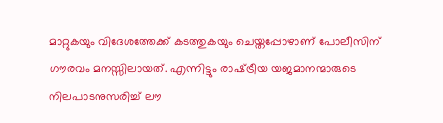മാറ്റുകയും വിദേശത്തേക്ക് കടത്തുകയും ചെയ്തപ്പോഴാണ് പോലീസിന് ഗൗരവം മനസ്സിലായത്. എന്നിട്ടും രാഷ്‌ട്രീയ യജമാനന്മാരുടെ നിലപാടനുസരിച്ച് ലൗ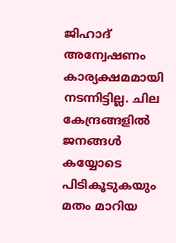ജിഹാദ് അന്വേഷണം കാര്യക്ഷമമായി നടന്നിട്ടില്ല. ചില കേന്ദ്രങ്ങളില്‍ ജനങ്ങള്‍ കയ്യോടെ പിടികൂടുകയും മതം മാറിയ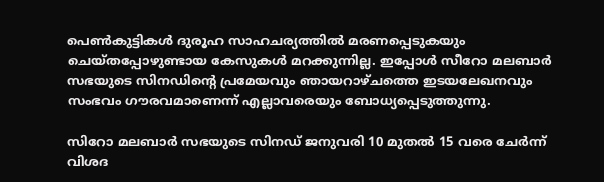പെണ്‍കുട്ടികള്‍ ദുരൂഹ സാഹചര്യത്തില്‍ മരണപ്പെടുകയും ചെയ്തപ്പോഴുണ്ടായ കേസുകള്‍ മറക്കുന്നില്ല. ഇപ്പോള്‍ സീറോ മലബാര്‍ സഭയുടെ സിനഡിന്റെ പ്രമേയവും ഞായറാഴ്ചത്തെ ഇടയലേഖനവും സംഭവം ഗൗരവമാണെന്ന് എല്ലാവരെയും ബോധ്യപ്പെടുത്തുന്നു.

സിറോ മലബാര്‍ സഭയുടെ സിനഡ് ജനുവരി 10 മുതല്‍ 15 വരെ ചേര്‍ന്ന് വിശദ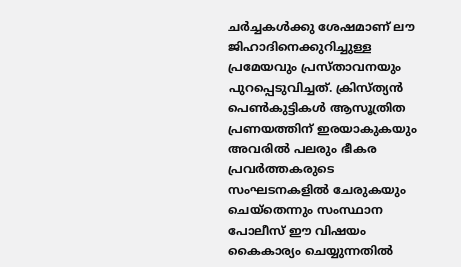ചര്‍ച്ചകള്‍ക്കു ശേഷമാണ് ലൗ ജിഹാദിനെക്കുറിച്ചുള്ള പ്രമേയവും പ്രസ്താവനയും പുറപ്പെടുവിച്ചത്. ക്രിസ്ത്യന്‍ പെണ്‍കുട്ടികള്‍ ആസൂത്രിത പ്രണയത്തിന് ഇരയാകുകയും അവരില്‍ പലരും ഭീകര പ്രവര്‍ത്തകരുടെ സംഘടനകളില്‍ ചേരുകയും ചെയ്‌തെന്നും സംസ്ഥാന പോലീസ് ഈ വിഷയം കൈകാര്യം ചെയ്യുന്നതില്‍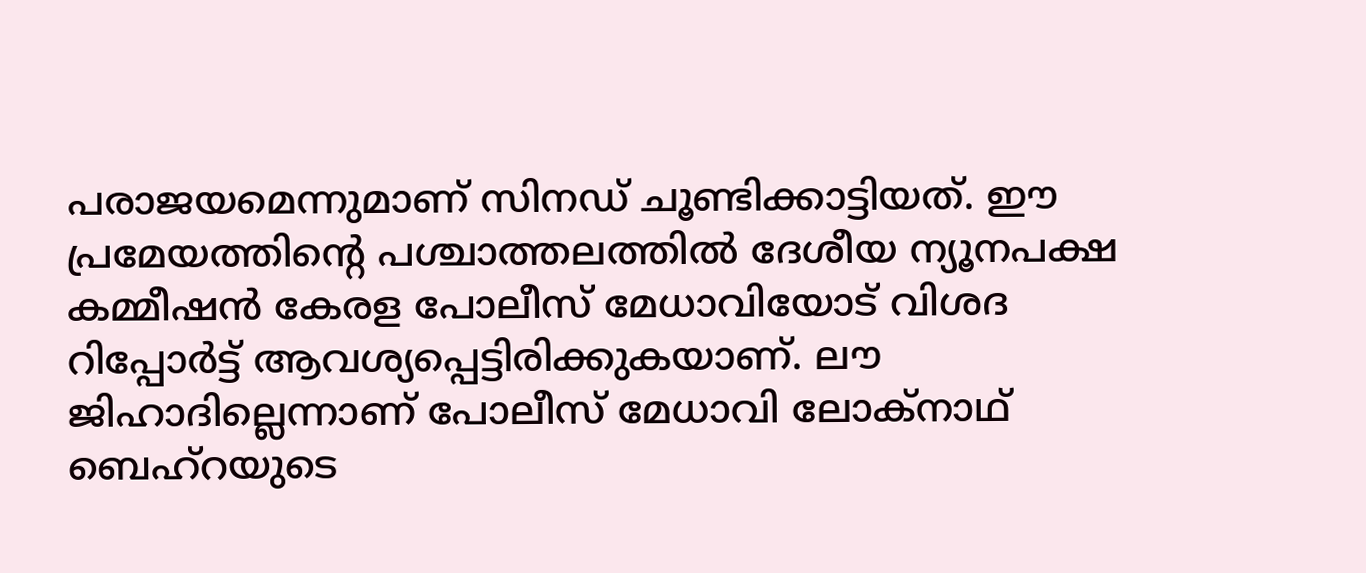പരാജയമെന്നുമാണ് സിനഡ് ചൂണ്ടിക്കാട്ടിയത്. ഈ പ്രമേയത്തിന്റെ പശ്ചാത്തലത്തില്‍ ദേശീയ ന്യൂനപക്ഷ കമ്മീഷന്‍ കേരള പോലീസ് മേധാവിയോട് വിശദ റിപ്പോര്‍ട്ട് ആവശ്യപ്പെട്ടിരിക്കുകയാണ്. ലൗ ജിഹാദില്ലെന്നാണ് പോലീസ് മേധാവി ലോക്‌നാഥ് ബെഹ്‌റയുടെ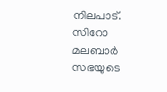നിലപാട്. സിറോ മലബാര്‍ സഭയുടെ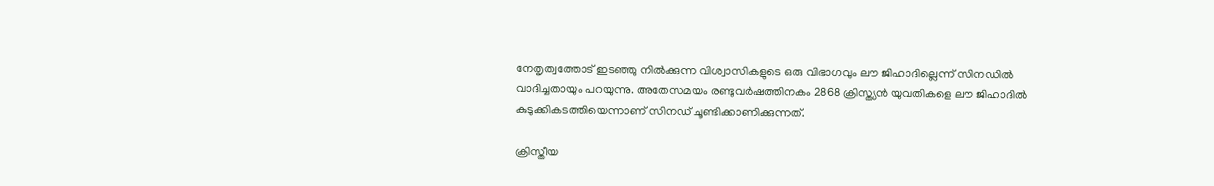നേതൃത്വത്തോട് ഇടഞ്ഞു നില്‍ക്കുന്ന വിശ്വാസികളുടെ ഒരു വിഭാഗവും ലൗ ജിഹാദില്ലെന്ന് സിനഡില്‍ വാദിച്ചതായും പറയുന്നു. അതേസമയം രണ്ടുവര്‍ഷത്തിനകം 2868 ക്രിസ്ത്യന്‍ യുവതികളെ ലൗ ജിഹാദില്‍ കുടുക്കികടത്തിയെന്നാണ് സിനഡ് ചൂണ്ടിക്കാണിക്കുന്നത്.

ക്രിസ്തീയ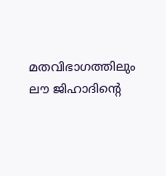മതവിഭാഗത്തിലും ലൗ ജിഹാദിന്റെ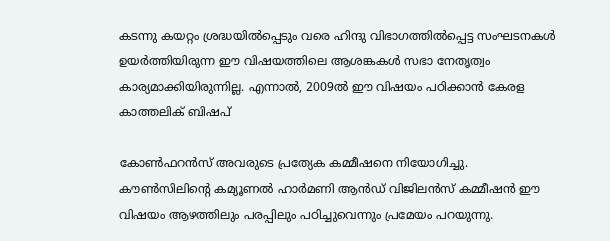കടന്നു കയറ്റം ശ്രദ്ധയില്‍പ്പെടും വരെ ഹിന്ദു വിഭാഗത്തില്‍പ്പെട്ട സംഘടനകള്‍ ഉയര്‍ത്തിയിരുന്ന ഈ വിഷയത്തിലെ ആശങ്കകള്‍ സഭാ നേതൃത്വം കാര്യമാക്കിയിരുന്നില്ല. എന്നാല്‍, 2009ല്‍ ഈ വിഷയം പഠിക്കാന്‍ കേരള കാത്തലിക് ബിഷപ്

കോണ്‍ഫറന്‍സ് അവരുടെ പ്രത്യേക കമ്മീഷനെ നിയോഗിച്ചു. കൗണ്‍സിലിന്റെ കമ്യൂണല്‍ ഹാര്‍മണി ആന്‍ഡ് വിജിലന്‍സ് കമ്മീഷന്‍ ഈ വിഷയം ആഴത്തിലും പരപ്പിലും പഠിച്ചുവെന്നും പ്രമേയം പറയുന്നു.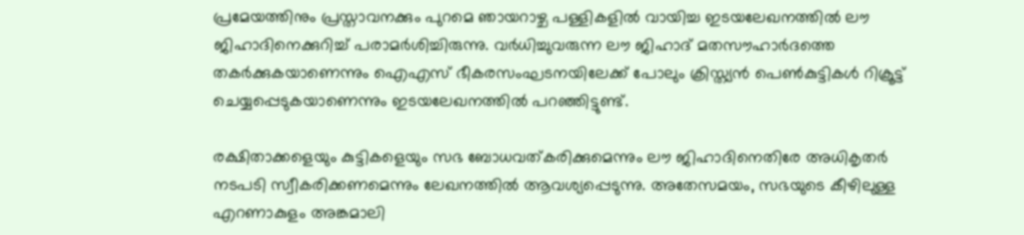പ്രമേയത്തിനും പ്രസ്താവനക്കും പുറമെ ഞായറാഴ്ച പള്ളികളില്‍ വായിച്ച ഇടയലേഖനത്തില്‍ ലൗ ജിഹാദിനെക്കുറിച്ച് പരാമര്‍ശിച്ചിരുന്നു. വര്‍ധിച്ചുവരുന്ന ലൗ ജിഹാദ് മതസൗഹാര്‍ദത്തെ തകര്‍ക്കുകയാണെന്നും ഐഎസ് ഭീകരസംഘടനയിലേക്ക് പോലും ക്രിസ്ത്യന്‍ പെണ്‍കുട്ടികള്‍ റിക്രൂട്ട് ചെയ്യപ്പെടുകയാണെന്നും ഇടയലേഖനത്തില്‍ പറഞ്ഞിട്ടുണ്ട്.

രക്ഷിതാക്കളെയും കുട്ടികളെയും സഭ ബോധവത്കരിക്കുമെന്നും ലൗ ജിഹാദിനെതിരേ അധികൃതര്‍ നടപടി സ്വീകരിക്കണമെന്നും ലേഖനത്തില്‍ ആവശ്യപ്പെടുന്നു. അതേസമയം, സഭയുടെ കീഴിലുള്ള എറണാകുളം അങ്കമാലി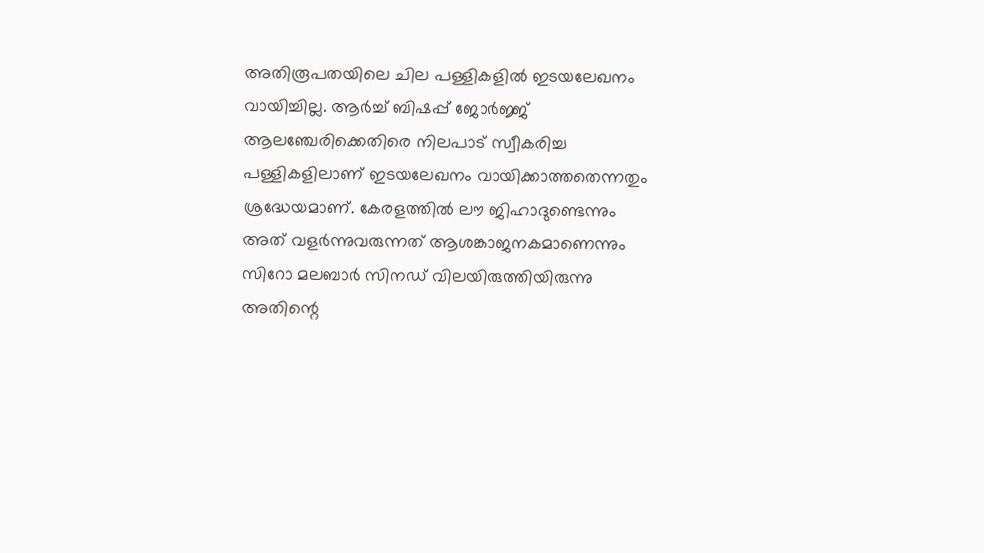അതിരൂപതയിലെ ചില പള്ളികളില്‍ ഇടയലേഖനം വായിച്ചില്ല. ആര്‍ച്ച് ബിഷപ്പ് ജോര്‍ജ്ജ് ആലഞ്ചേരിക്കെതിരെ നിലപാട് സ്വീകരിച്ച പള്ളികളിലാണ് ഇടയലേഖനം വായിക്കാത്തതെന്നതും ശ്രദ്ധേയമാണ്. കേരളത്തില്‍ ലൗ ജിഹാദുണ്ടെന്നും അത് വളര്‍ന്നുവരുന്നത് ആശങ്കാജനകമാണെന്നും സിറോ മലബാര്‍ സിനഡ് വിലയിരുത്തിയിരുന്നു അതിന്റെ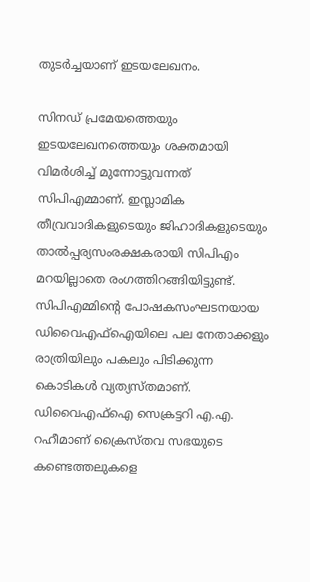തുടര്‍ച്ചയാണ് ഇടയലേഖനം.

സിനഡ് പ്രമേയത്തെയും ഇടയലേഖനത്തെയും ശക്തമായി വിമര്‍ശിച്ച് മുന്നോട്ടുവന്നത് സിപിഎമ്മാണ്. ഇസ്ലാമിക തീവ്രവാദികളുടെയും ജിഹാദികളുടെയും താല്‍പ്പര്യസംരക്ഷകരായി സിപിഎം മറയില്ലാതെ രംഗത്തിറങ്ങിയിട്ടുണ്ട്. സിപിഎമ്മിന്റെ പോഷകസംഘടനയായ ഡിവൈഎഫ്‌ഐയിലെ പല നേതാക്കളും രാത്രിയിലും പകലും പിടിക്കുന്ന കൊടികള്‍ വ്യത്യസ്തമാണ്. ഡിവൈഎഫ്‌ഐ സെക്രട്ടറി എ.എ. റഹീമാണ് ക്രൈസ്തവ സഭയുടെ കണ്ടെത്തലുകളെ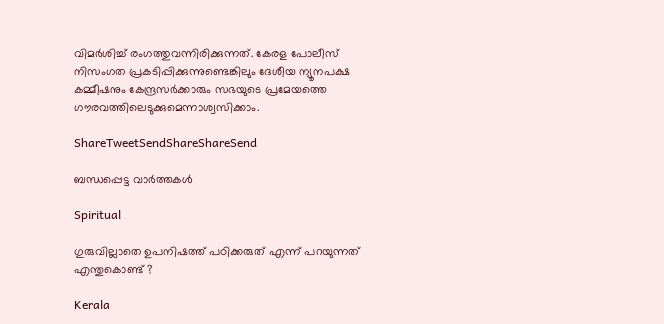വിമര്‍ശിച്ച് രംഗത്തുവന്നിരിക്കുന്നത്. കേരള പോലീസ് നിസംഗത പ്രകടിപ്പിക്കുന്നുണ്ടെങ്കിലും ദേശീയ ന്യൂനപക്ഷ കമ്മീഷനും കേന്ദ്രസര്‍ക്കാരും സഭയുടെ പ്രമേയത്തെ ഗൗരവത്തിലെടുക്കുമെന്നാശ്വസിക്കാം.

ShareTweetSendShareShareSend

ബന്ധപ്പെട്ട വാര്‍ത്തകള്‍

Spiritual

ഗുരുവില്ലാതെ ഉപനിഷത്ത് പഠിക്കരുത് എന്ന് പറയുന്നത് എന്തുകൊണ്ട് ?

Kerala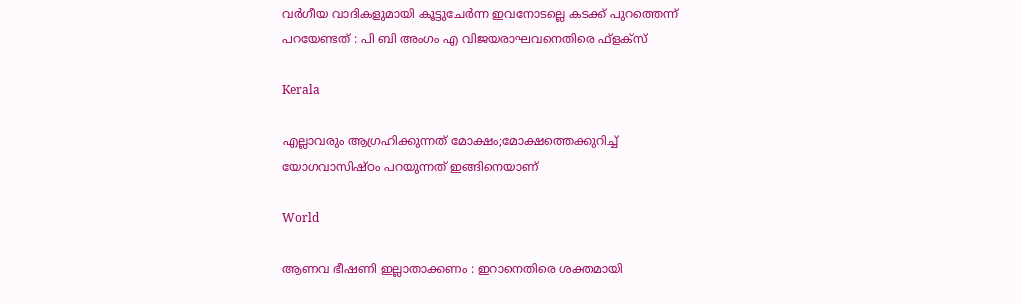വര്‍ഗീയ വാദികളുമായി കൂട്ടുചേര്‍ന്ന ഇവനോടല്ലെ കടക്ക് പുറത്തെന്ന് പറയേണ്ടത് : പി ബി അംഗം എ വിജയരാഘവനെതിരെ ഫ്ളക്സ്

Kerala

എല്ലാവരും ആഗ്രഹിക്കുന്നത് മോക്ഷം;മോക്ഷത്തെക്കുറിച്ച് യോഗവാസിഷ്ഠം പറയുന്നത് ഇങ്ങിനെയാണ്

World

ആണവ ഭീഷണി ഇല്ലാതാക്കണം : ഇറാനെതിരെ ശക്തമായി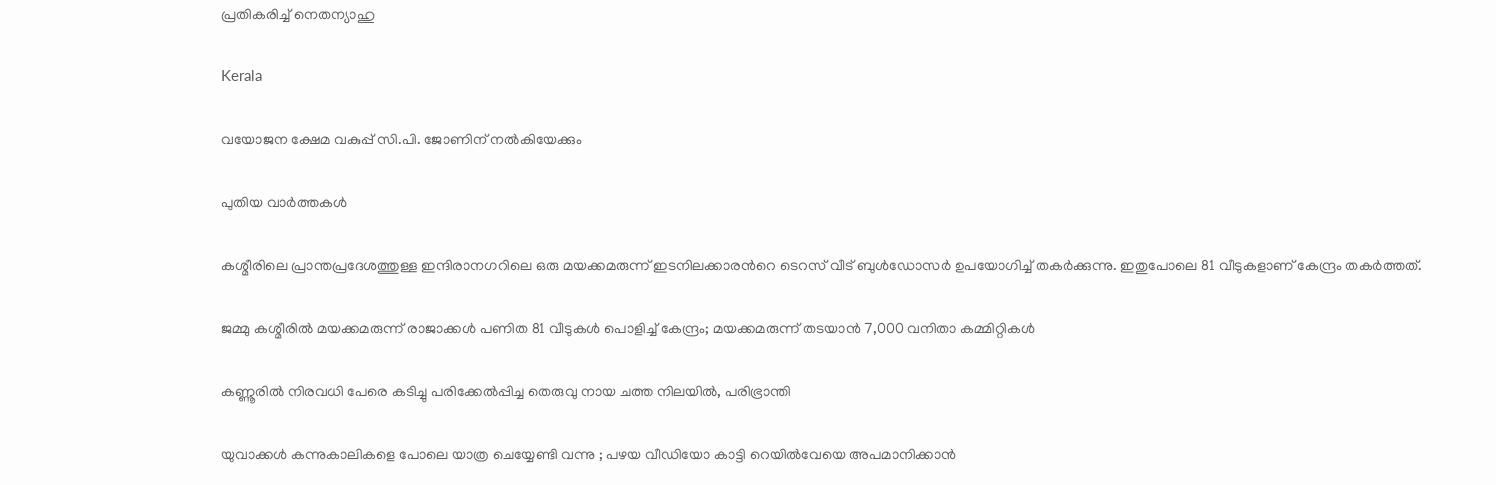പ്രതികരിച്ച് നെതന്യാഹു

Kerala

വയോജന ക്ഷേമ വകുപ്പ് സി.പി. ജോണിന് നല്‍കിയേക്കും

പുതിയ വാര്‍ത്തകള്‍

കശ്മീരിലെ പ്രാന്തപ്രദേശത്തുള്ള ഇന്ദിരാനഗറിലെ ഒരു മയക്കമരുന്ന് ഇടനിലക്കാരന്‍റെ ടെറസ് വീട് ബുള്‍ഡോസര്‍ ഉപയോഗിച്ച് തകര്‍ക്കുന്നു. ഇതുപോലെ 81 വീടുകളാണ് കേന്ദ്രം തകര്‍ത്തത്.

ജമ്മു കശ്മീരില്‍ മയക്കമരുന്ന് രാജാക്കള്‍ പണിത 81 വീടുകൾ പൊളിച്ച് കേന്ദ്രം; മയക്കമരുന്ന് തടയാന്‍ 7,000 വനിതാ കമ്മിറ്റികൾ

കണ്ണൂരില്‍ നിരവധി പേരെ കടിച്ചു പരിക്കേല്‍പ്പിച്ച തെരുവു നായ ചത്ത നിലയില്‍, പരിഭ്രാന്തി

യുവാക്കൾ കന്നുകാലികളെ പോലെ യാത്ര ചെയ്യേണ്ടി വന്നു ; പഴയ വീഡിയോ കാട്ടി റെയിൽവേയെ അപമാനിക്കാൻ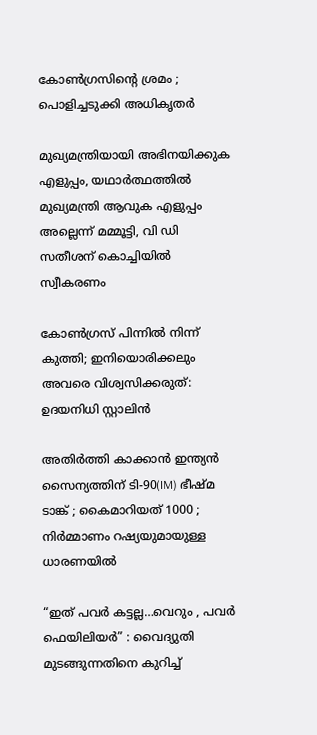കോൺഗ്രസിന്റെ ശ്രമം ; പൊളിച്ചടുക്കി അധികൃതർ

മുഖ്യമന്ത്രിയായി അഭിനയിക്കുക എളുപ്പം, യഥാര്‍ത്ഥത്തില്‍ മുഖ്യമന്ത്രി ആവുക എളുപ്പം അല്ലെന്ന് മമ്മൂട്ടി, വി ഡി സതീശന് കൊച്ചിയില്‍ സ്വീകരണം

കോണ്‍ഗ്രസ് പിന്നില്‍ നിന്ന് കുത്തി; ഇനിയൊരിക്കലും അവരെ വിശ്വസിക്കരുത്: ഉദയനിധി സ്റ്റാലിന്‍

അതിർത്തി കാക്കാൻ ഇന്ത്യൻ സൈന്യത്തിന് ടി-90(IM) ഭീഷ്മ ടാങ്ക് ; കൈമാറിയത് 1000 ; നിർമ്മാണം റഷ്യയുമായുള്ള ധാരണയിൽ

“ഇത് പവർ കട്ടല്ല…വെറും , പവർ ഫെയിലിയർ” : വൈദ്യുതി മുടങ്ങുന്നതിനെ കുറിച്ച്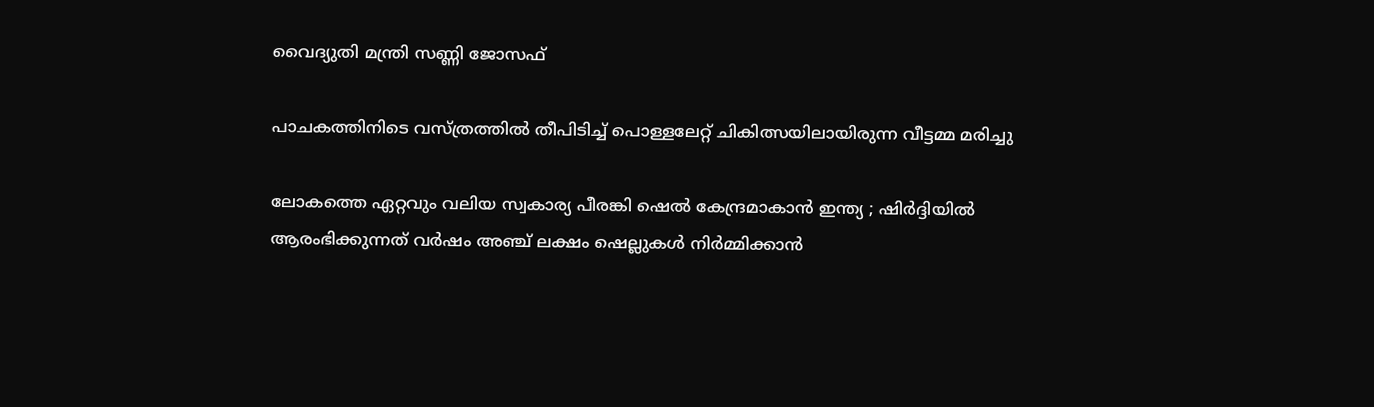വൈദ്യുതി മന്ത്രി സണ്ണി ജോസഫ്

പാചകത്തിനിടെ വസ്ത്രത്തില്‍ തീപിടിച്ച് പൊള്ളലേറ്റ് ചികിത്സയിലായിരുന്ന വീട്ടമ്മ മരിച്ചു

ലോകത്തെ ഏറ്റവും വലിയ സ്വകാര്യ പീരങ്കി ഷെൽ കേന്ദ്രമാകാൻ ഇന്ത്യ ; ഷിർദ്ദിയിൽ ആരംഭിക്കുന്നത് വർഷം അഞ്ച് ലക്ഷം ഷെല്ലുകൾ നിർമ്മിക്കാൻ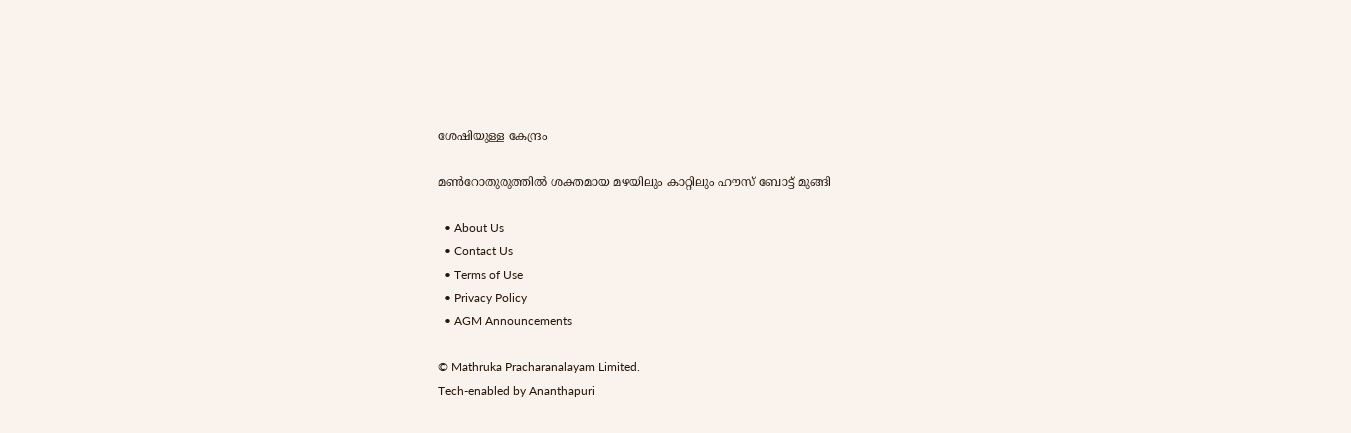ശേഷിയുള്ള കേന്ദ്രം

മണ്‍റോതുരുത്തില്‍ ശക്തമായ മഴയിലും കാറ്റിലും ഹൗസ് ബോട്ട് മുങ്ങി

  • About Us
  • Contact Us
  • Terms of Use
  • Privacy Policy
  • AGM Announcements

© Mathruka Pracharanalayam Limited.
Tech-enabled by Ananthapuri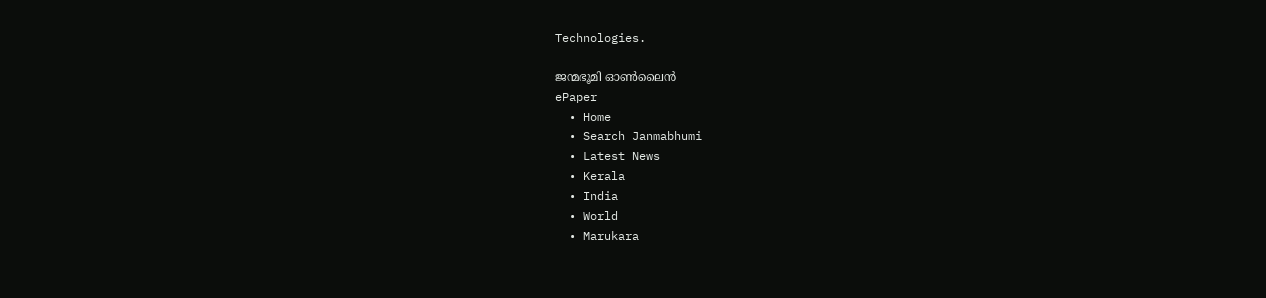Technologies.

ജന്മഭൂമി ഓണ്‍ലൈന്‍
ePaper
  • Home
  • Search Janmabhumi
  • Latest News
  • Kerala
  • India
  • World
  • Marukara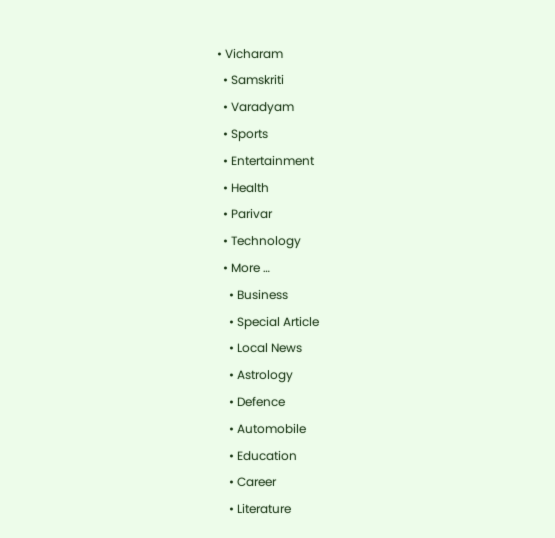• Vicharam
  • Samskriti
  • Varadyam
  • Sports
  • Entertainment
  • Health
  • Parivar
  • Technology
  • More …
    • Business
    • Special Article
    • Local News
    • Astrology
    • Defence
    • Automobile
    • Education
    • Career
    • Literature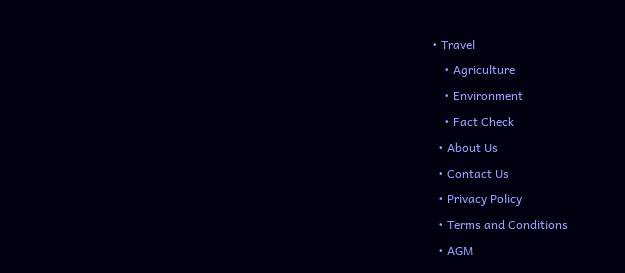• Travel
    • Agriculture
    • Environment
    • Fact Check
  • About Us
  • Contact Us
  • Privacy Policy
  • Terms and Conditions
  • AGM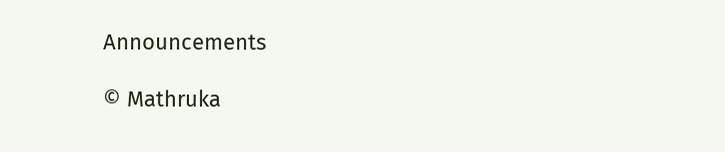Announcements

© Mathruka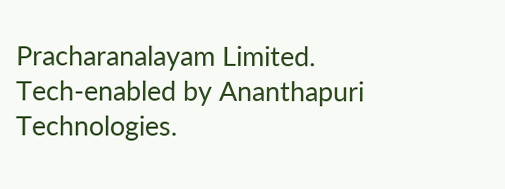Pracharanalayam Limited.
Tech-enabled by Ananthapuri Technologies.